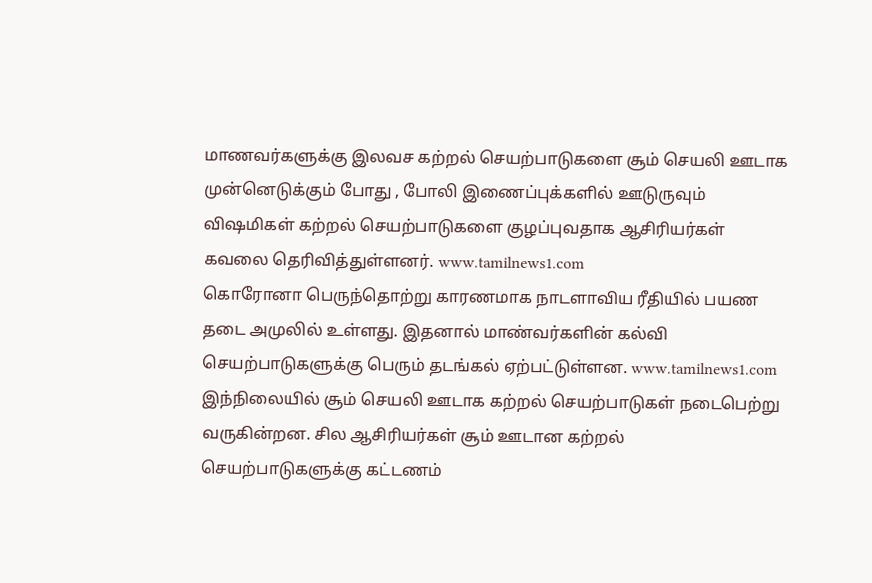மாணவர்களுக்கு இலவச கற்றல் செயற்பாடுகளை சூம் செயலி ஊடாக முன்னெடுக்கும் போது , போலி இணைப்புக்களில் ஊடுருவும் விஷமிகள் கற்றல் செயற்பாடுகளை குழப்புவதாக ஆசிரியர்கள் கவலை தெரிவித்துள்ளனர். www.tamilnews1.com
கொரோனா பெருந்தொற்று காரணமாக நாடளாவிய ரீதியில் பயண தடை அமுலில் உள்ளது. இதனால் மாண்வர்களின் கல்வி செயற்பாடுகளுக்கு பெரும் தடங்கல் ஏற்பட்டுள்ளன. www.tamilnews1.com
இந்நிலையில் சூம் செயலி ஊடாக கற்றல் செயற்பாடுகள் நடைபெற்று வருகின்றன. சில ஆசிரியர்கள் சூம் ஊடான கற்றல் செயற்பாடுகளுக்கு கட்டணம்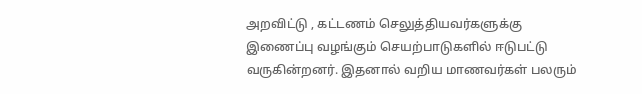அறவிட்டு , கட்டணம் செலுத்தியவர்களுக்கு இணைப்பு வழங்கும் செயற்பாடுகளில் ஈடுபட்டு வருகின்றனர். இதனால் வறிய மாணவர்கள் பலரும்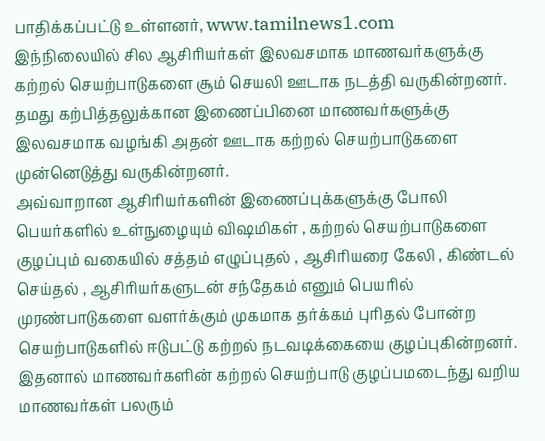பாதிக்கப்பட்டு உள்ளனர், www.tamilnews1.com
இந்நிலையில் சில ஆசிரியர்கள் இலவசமாக மாணவர்களுக்கு கற்றல் செயற்பாடுகளை சூம் செயலி ஊடாக நடத்தி வருகின்றனர். தமது கற்பித்தலுக்கான இணைப்பினை மாணவர்களுக்கு இலவசமாக வழங்கி அதன் ஊடாக கற்றல் செயற்பாடுகளை முன்னெடுத்து வருகின்றனர்.
அவ்வாறான ஆசிரியர்களின் இணைப்புக்களுக்கு போலி பெயர்களில் உள்நுழையும் விஷமிகள் , கற்றல் செயற்பாடுகளை குழப்பும் வகையில் சத்தம் எழுப்புதல் , ஆசிரியரை கேலி , கிண்டல் செய்தல் , ஆசிரியர்களுடன் சந்தேகம் எனும் பெயரில் முரண்பாடுகளை வளர்க்கும் முகமாக தர்க்கம் புரிதல் போன்ற செயற்பாடுகளில் ஈடுபட்டு கற்றல் நடவடிக்கையை குழப்புகின்றனர்.
இதனால் மாணவர்களின் கற்றல் செயற்பாடு குழப்பமடைந்து வறிய மாணவர்கள் பலரும்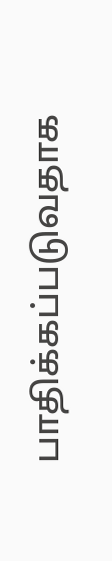பாதிக்கப்படுவதாக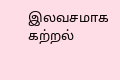இலவசமாக கற்றல்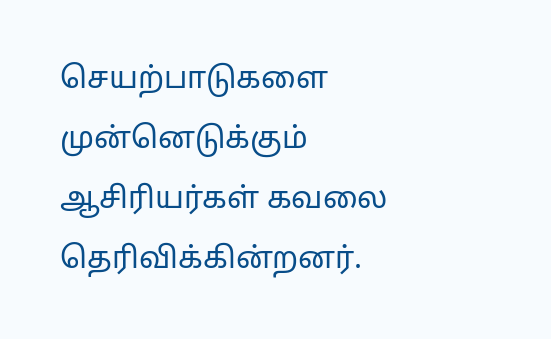செயற்பாடுகளை முன்னெடுக்கும் ஆசிரியர்கள் கவலை தெரிவிக்கின்றனர்.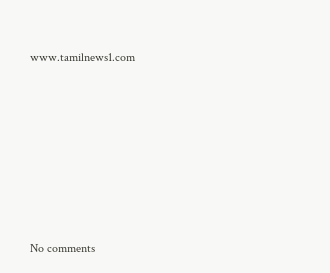www.tamilnews1.com









No comments